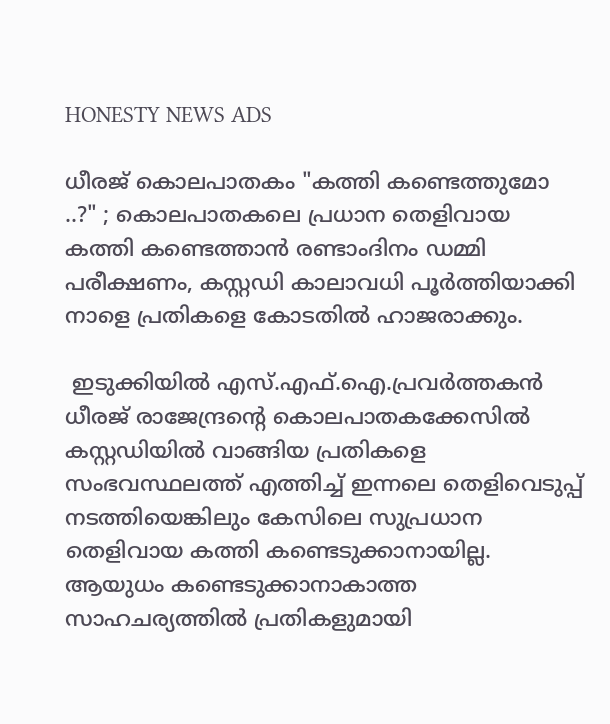HONESTY NEWS ADS

ധീരജ് കൊലപാതകം "കത്തി കണ്ടെത്തുമോ ..?" ; കൊലപാതകലെ പ്രധാന തെളിവായ കത്തി കണ്ടെത്താൻ രണ്ടാംദിനം ഡമ്മി പരീക്ഷണം, കസ്റ്റഡി കാലാവധി പൂർത്തിയാക്കി നാളെ പ്രതികളെ കോടതിൽ ഹാജരാക്കും.

 ഇടുക്കിയിൽ എസ്.എഫ്.ഐ.പ്രവർത്തകൻ ധീരജ് രാജേന്ദ്രന്റെ കൊലപാതകക്കേസിൽ കസ്റ്റഡിയിൽ വാങ്ങിയ പ്രതികളെ സംഭവസ്ഥലത്ത് എത്തിച്ച് ഇന്നലെ തെളിവെടുപ്പ് നടത്തിയെങ്കിലും കേസിലെ സുപ്രധാന തെളിവായ കത്തി കണ്ടെടുക്കാനായില്ല. ആയുധം കണ്ടെടുക്കാനാകാത്ത സാഹചര്യത്തിൽ പ്രതികളുമായി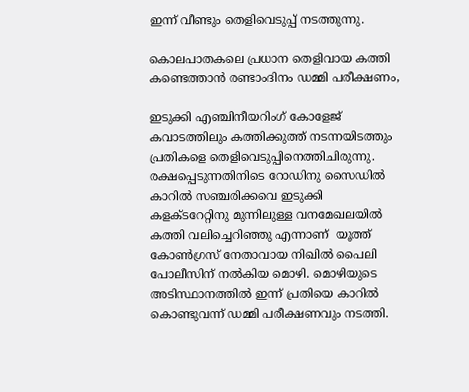ഇന്ന് വീണ്ടും തെളിവെടുപ്പ് നടത്തുന്നു.

കൊലപാതകലെ പ്രധാന തെളിവായ കത്തി കണ്ടെത്താൻ രണ്ടാംദിനം ഡമ്മി പരീക്ഷണം,

ഇടുക്കി എഞ്ചിനീയറിംഗ് കോളേജ് കവാടത്തിലും കത്തിക്കുത്ത് നടന്നയിടത്തും  പ്രതികളെ തെളിവെടുപ്പിനെത്തിചിരുന്നു. രക്ഷപ്പെടുന്നതിനിടെ റോഡിനു സൈഡിൽ കാറിൽ സഞ്ചരിക്കവെ ഇടുക്കി കളക്ടറേറ്റിനു മുന്നിലുള്ള വനമേഖലയിൽ കത്തി വലിച്ചെറിഞ്ഞു എന്നാണ്  യൂത്ത് കോൺഗ്രസ് നേതാവായ നിഖിൽ പൈലി പോലീസിന് നൽകിയ മൊഴി. മൊഴിയുടെ  അടിസ്ഥാനത്തിൽ ഇന്ന് പ്രതിയെ കാറിൽ കൊണ്ടുവന്ന് ഡമ്മി പരീക്ഷണവും നടത്തി.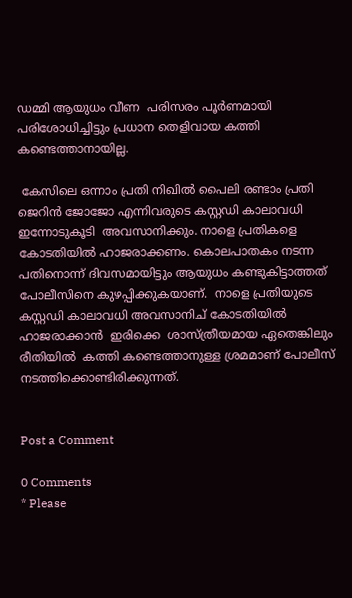ഡമ്മി ആയുധം വീണ  പരിസരം പൂർണമായി പരിശോധിച്ചിട്ടും പ്രധാന തെളിവായ കത്തി കണ്ടെത്താനായില്ല.

 കേസിലെ ഒന്നാം പ്രതി നിഖിൽ പൈലി രണ്ടാം പ്രതി ജെറിൻ ജോജോ എന്നിവരുടെ കസ്റ്റഡി കാലാവധി ഇന്നോടുകൂടി  അവസാനിക്കും. നാളെ പ്രതികളെ കോടതിയിൽ ഹാജരാക്കണം. കൊലപാതകം നടന്ന പതിനൊന്ന് ദിവസമായിട്ടും ആയുധം കണ്ടുകിട്ടാത്തത് പോലീസിനെ കുഴപ്പിക്കുകയാണ്.  നാളെ പ്രതിയുടെ കസ്റ്റഡി കാലാവധി അവസാനിച് കോടതിയിൽ ഹാജരാക്കാൻ  ഇരിക്കെ  ശാസ്ത്രീയമായ ഏതെങ്കിലും രീതിയിൽ  കത്തി കണ്ടെത്താനുള്ള ശ്രമമാണ് പോലീസ് നടത്തിക്കൊണ്ടിരിക്കുന്നത്.


Post a Comment

0 Comments
* Please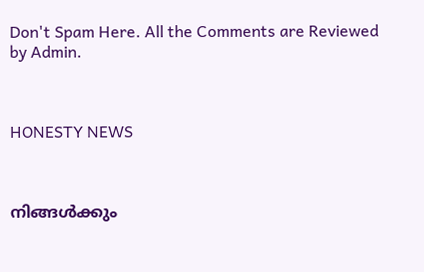Don't Spam Here. All the Comments are Reviewed by Admin.



HONESTY NEWS



നിങ്ങൾക്കും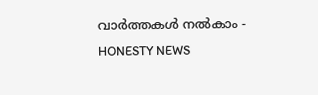വാർത്തകൾ നൽകാം - HONESTY NEWS